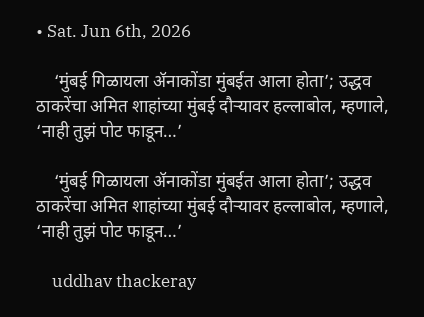• Sat. Jun 6th, 2026

    ‘मुंबई गिळायला ॲनाकोंडा मुंबईत आला होता’; उद्धव ठाकरेंचा अमित शाहांच्या मुंबई दौऱ्यावर हल्लाबोल, म्हणाले, ‘नाही तुझं पोट फाडून…’

    ‘मुंबई गिळायला ॲनाकोंडा मुंबईत आला होता’; उद्धव ठाकरेंचा अमित शाहांच्या मुंबई दौऱ्यावर हल्लाबोल, म्हणाले, ‘नाही तुझं पोट फाडून…’

    uddhav thackeray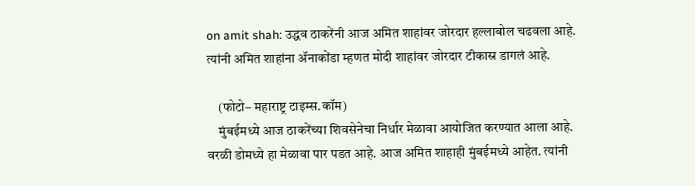on amit shah: उद्धव ठाकरेंनी आज अमित शाहांवर जोरदार हल्लाबोल चढवला आहे. त्यांनी अमित शाहांना ॲनाकोंडा म्हणत मोदी शाहांवर जोरदार टीकास्र डागलं आहे.

    (फोटो– महाराष्ट्र टाइम्स.कॉम)
    मुंबईमध्ये आज ठाकरेंच्या शिवसेनेचा निर्धार मेळावा आयोजित करण्यात आला आहे. वरळी डोमध्ये हा मेळावा पार पडत आहे. आज अमित शाहाही मुंबईमध्ये आहेत. त्यांनी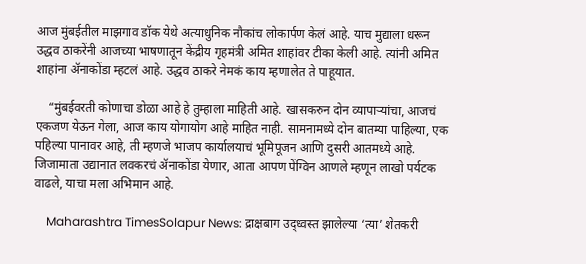आज मुंबईतील माझगाव डॉक येथे अत्याधुनिक नौकांच लोकार्पण केलं आहे. याच मुद्याला धरून उद्धव ठाकरेंनी आजच्या भाषणातून केंद्रीय गृहमंत्री अमित शाहांवर टीका केली आहे. त्यांनी अमित शाहांना ॲनाकोंडा म्हटलं आहे. उद्धव ठाकरे नेमकं काय म्हणालेत ते पाहूयात.

    “मुंबईवरती कोणाचा डोळा आहे हे तुम्हाला माहिती आहे. खासकरुन दोन व्यापाऱ्यांचा, आजचं एकजण येऊन गेला, आज काय योगायोग आहे माहित नाही. सामनामध्ये दोन बातम्या पाहिल्या, एक पहिल्या पानावर आहे, ती म्हणजे भाजप कार्यालयाचं भूमिपूजन आणि दुसरी आतमध्ये आहे. जिजामाता उद्यानात लवकरचं ॲनाकोंडा येणार, आता आपण पेंग्विन आणले म्हणून लाखो पर्यटक वाढले, याचा मला अभिमान आहे.

    Maharashtra TimesSolapur News: द्राक्षबाग उद्ध्वस्त झालेल्या ‘त्या’ शेतकरी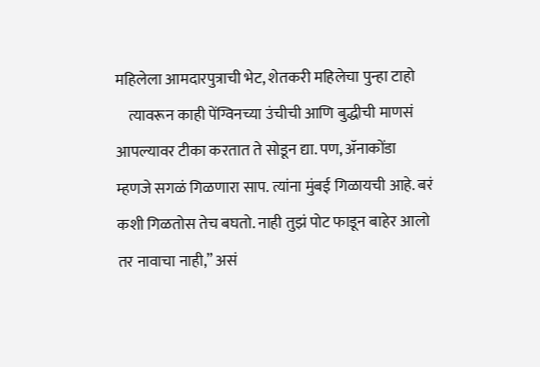महिलेला आमदारपुत्राची भेट, शेतकरी महिलेचा पुन्हा टाहो
    त्यावरून काही पेंग्विनच्या उंचीची आणि बुद्धीची माणसं आपल्यावर टीका करतात ते सोडून द्या. पण, ॲनाकोंडा म्हणजे सगळं गिळणारा साप. त्यांना मुंबई गिळायची आहे. बरं कशी गिळतोस तेच बघतो. नाही तुझं पोट फाडून बाहेर आलो तर नावाचा नाही,” असं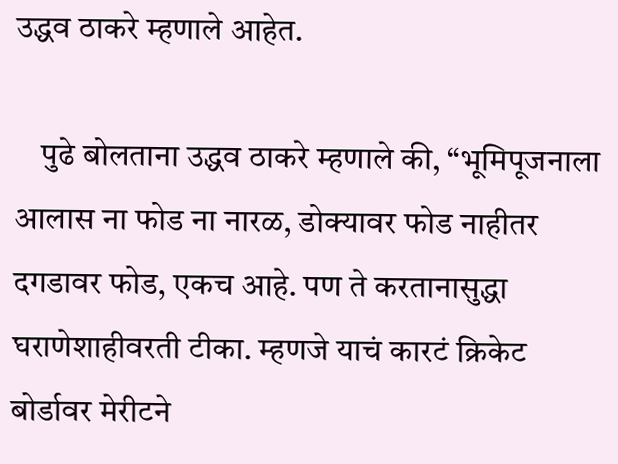उद्धव ठाकरे म्हणाले आहेत.

    पुढे बोलताना उद्धव ठाकरे म्हणाले की, “भूमिपूजनाला आलास ना फोड ना नारळ, डोक्यावर फोड नाहीतर दगडावर फोड, एकच आहे. पण ते करतानासुद्धा घराणेशाहीवरती टीका. म्हणजे याचं कारटं क्रिकेट बोर्डावर मेरीटने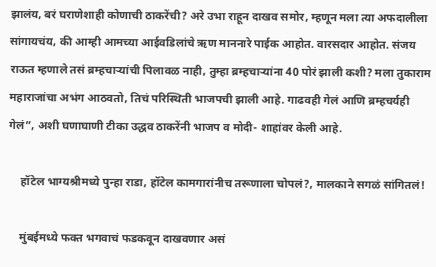झालंय, बरं घराणेशाही कोणाची ठाकरेंची? अरे उभा राहून दाखव समोर, म्हणून मला त्या अफदालीला सांगायचंय, की आम्ही आमच्या आईवडिलांचे ऋण माननारे पाईक आहोत. वारसदार आहोत. संजय राऊत म्हणाले तसं ब्रम्हचाऱ्यांची पिलावळ नाही, तुम्हा ब्रम्हचाऱ्यांना 40 पोरं झाली कशी? मला तुकाराम महाराजांचा अभंग आठवतो, तिचं परिस्थिती भाजपची झाली आहे. गाढवही गेलं आणि ब्रम्हचर्यही गेलं”, अशी घणाघाणी टीका उद्धव ठाकरेंनी भाजप व मोदी- शाहांवर केली आहे.

    हॉटेल भाग्यश्रीमध्ये पुन्हा राडा, हॉटेल कामगारांनीच तरूणाला चोपलं?, मालकाने सगळं सांगितलं!

    मुंबईमध्ये फक्त भगवाचं फडकवून दाखवणार असं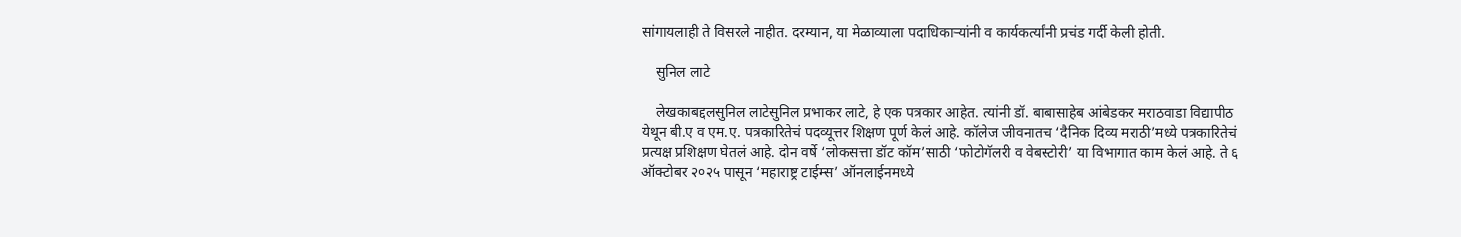सांगायलाही ते विसरले नाहीत. दरम्यान, या मेळाव्याला पदाधिकाऱ्यांनी व कार्यकर्त्यांनी प्रचंड गर्दी केली होती.

    सुनिल लाटे

    लेखकाबद्दलसुनिल लाटेसुनिल प्रभाकर लाटे, हे एक पत्रकार आहेत. त्यांनी डॉ. बाबासाहेब आंबेडकर मराठवाडा विद्यापीठ येथून बी.ए व एम.ए. पत्रकारितेचं पदव्यूत्तर शिक्षण पूर्ण केलं आहे. कॉलेज जीवनातच ‘दैनिक दिव्य मराठी’मध्ये पत्रकारितेचं प्रत्यक्ष प्रशिक्षण घेतलं आहे. दोन वर्षे ‘लोकसत्ता डॉट कॉम’साठी ‘फोटोगॅलरी व वेबस्टोरी’ या विभागात काम केलं आहे. ते ६ ऑक्टोबर २०२५ पासून ‘महाराष्ट्र टाईम्स’ ऑनलाईनमध्ये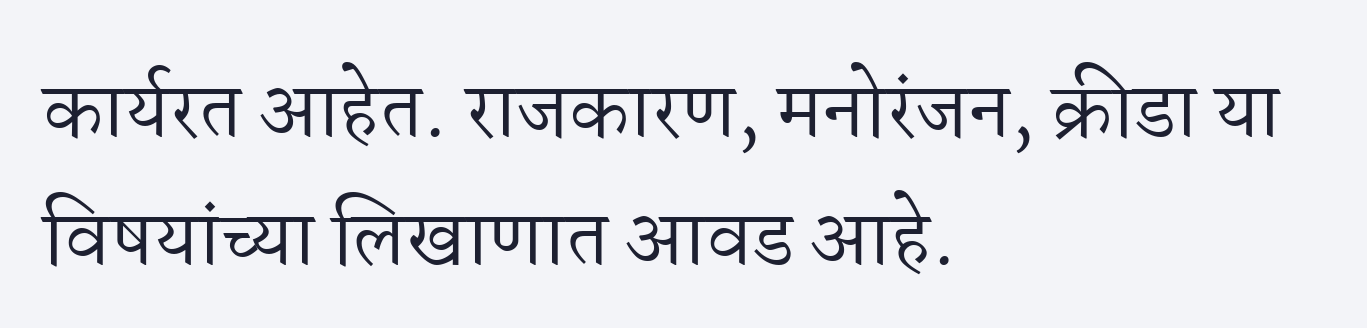कार्यरत आहेत. राजकारण, मनोरंजन, क्रीडा या विषयांच्या लिखाणात आवड आहे.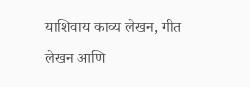याशिवाय काव्य लेखन, गीत लेखन आणि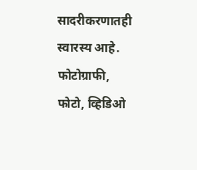सादरीकरणातही स्वारस्य आहे. फोटोग्राफी, फोटो, व्हिडिओ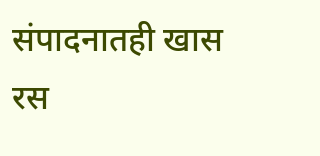संपादनातही खास रस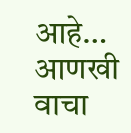आहे… आणखी वाचा